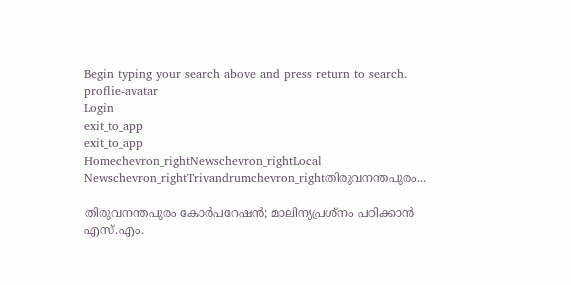Begin typing your search above and press return to search.
proflie-avatar
Login
exit_to_app
exit_to_app
Homechevron_rightNewschevron_rightLocal Newschevron_rightTrivandrumchevron_rightതിരുവനന്തപുരം...

തിരുവനന്തപുരം കോർപറേഷൻ; മാലിന്യപ്രശ്നം പഠിക്കാൻ എസ്.എം.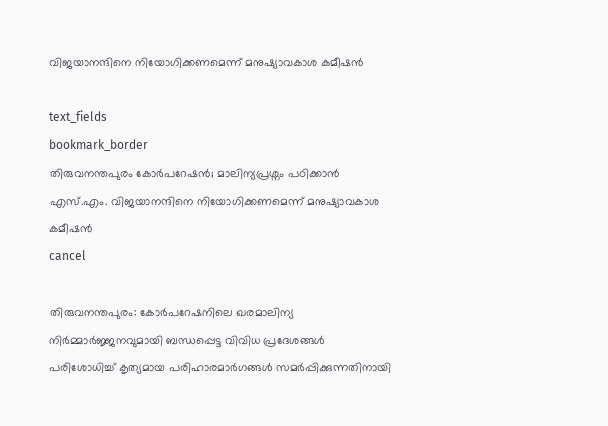വിജയാനന്ദിനെ നിയോഗിക്കണമെന്ന് മനുഷ്യാവകാശ കമീഷൻ

text_fields
bookmark_border
തിരുവനന്തപുരം കോർപറേഷൻ; മാലിന്യപ്രശ്നം പഠിക്കാൻ എസ്.എം. വിജയാനന്ദിനെ നിയോഗിക്കണമെന്ന് മനുഷ്യാവകാശ കമീഷൻ
cancel

തിരുവനന്തപുരം: കോർപറേഷനിലെ ഖരമാലിന്യ നിർമ്മാർജ്ജനവുമായി ബന്ധപ്പെട്ട വിവിധ പ്രദേശങ്ങൾ പരിശോധിച്ച് കൃത്യമായ പരിഹാരമാർഗങ്ങൾ സമർപ്പിക്കുന്നതിനായി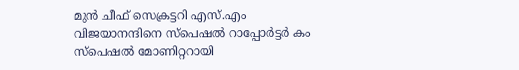മുൻ ചീഫ് സെക്രട്ടറി എസ്.എം വിജയാനന്ദിനെ സ്പെഷൽ റാപ്പോർട്ടർ കം സ്പെഷൽ മോണിറ്ററായി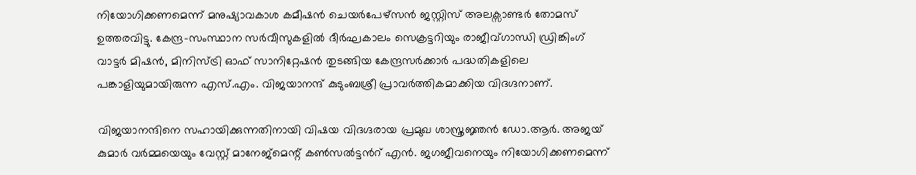നിയോഗിക്കണമെന്ന് മനുഷ്യാവകാശ കമീഷൻ ചെയർപേഴ്സൻ ജസ്റ്റിസ് അലക്സാണ്ടർ തോമസ് ഉത്തരവിട്ടു. കേന്ദ്ര-സംസ്ഥാന സർവീസുകളിൽ ദീർഘകാലം സെക്രട്ടറിയും രാജീവ്ഗാന്ധി ഡ്രിങ്കിംഗ് വാട്ടർ മിഷൻ, മിനിസ്ട്രി ഓഫ് സാനിറ്റേഷൻ തുടങ്ങിയ കേന്ദ്രസർക്കാർ പദ്ധതികളിലെ പങ്കാളിയുമായിരുന്ന എസ്.എം. വിജയാനന്ദ് കുടുംബശ്രീ പ്രാവർത്തികമാക്കിയ വിദഗ്ദനാണ്.

വിജയാനന്ദിനെ സഹായിക്കുന്നതിനായി വിഷയ വിദഗ്ദരായ പ്രമുഖ ശാസ്ത്രജ്ഞൻ ഡോ.ആർ. അജയ് കുമാർ വർമ്മയെയും വേസ്റ്റ് മാനേജ്മെന്റ് കൺസൽട്ടന്‍റ് എൻ. ജഗജീവനെയും നിയോഗിക്കണമെന്ന്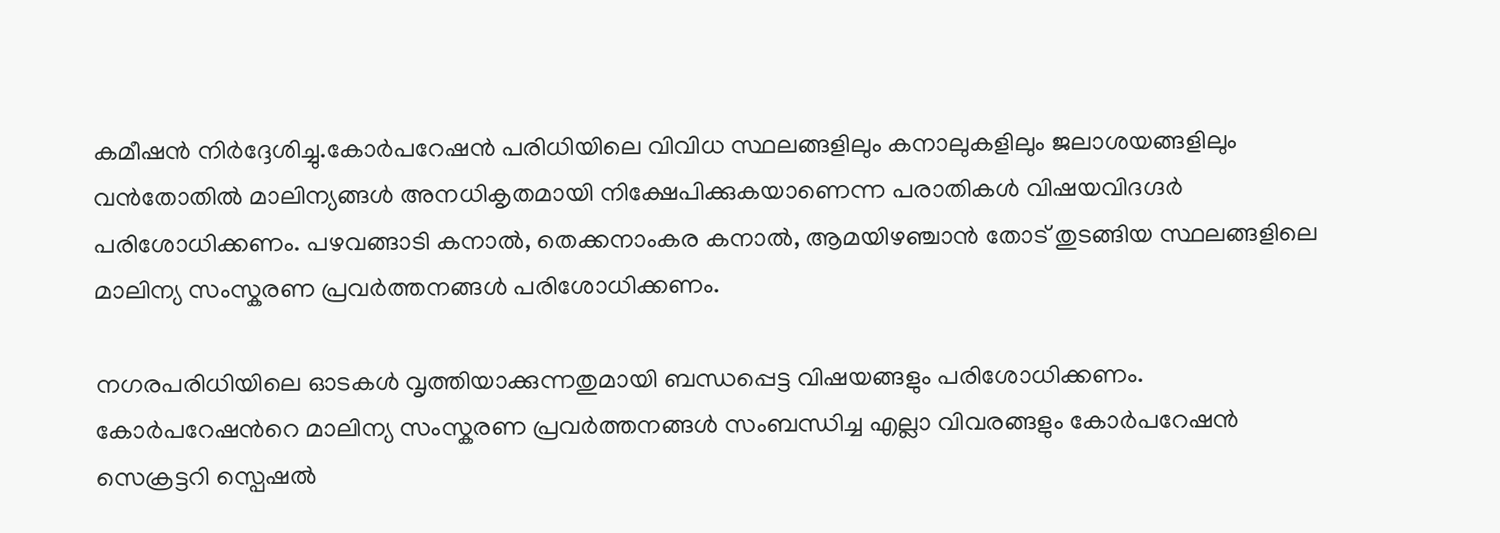കമീഷൻ നിർദ്ദേശിച്ചു.കോർപറേഷൻ പരിധിയിലെ വിവിധ സ്ഥലങ്ങളിലും കനാലുകളിലും ജലാശയങ്ങളിലും വൻതോതിൽ മാലിന്യങ്ങൾ അനധികൃതമായി നിക്ഷേപിക്കുകയാണെന്ന പരാതികൾ വിഷയവിദഗ്ദർ പരിശോധിക്കണം. പഴവങ്ങാടി കനാൽ, തെക്കനാംകര കനാൽ, ആമയിഴഞ്ചാൻ തോട് തുടങ്ങിയ സ്ഥലങ്ങളിലെ മാലിന്യ സംസ്കരണ പ്രവർത്തനങ്ങൾ പരിശോധിക്കണം.

നഗരപരിധിയിലെ ഓടകൾ വൃത്തിയാക്കുന്നതുമായി ബന്ധപ്പെട്ട വിഷയങ്ങളും പരിശോധിക്കണം. കോർപറേഷന്‍റെ മാലിന്യ സംസ്കരണ പ്രവർത്തനങ്ങൾ സംബന്ധിച്ച എല്ലാ വിവരങ്ങളും കോർപറേഷൻ സെക്രട്ടറി സ്പെഷൽ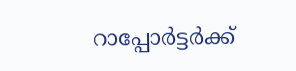റാപ്പോർട്ടർക്ക്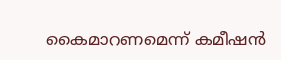കൈമാറണമെന്ന് കമീഷൻ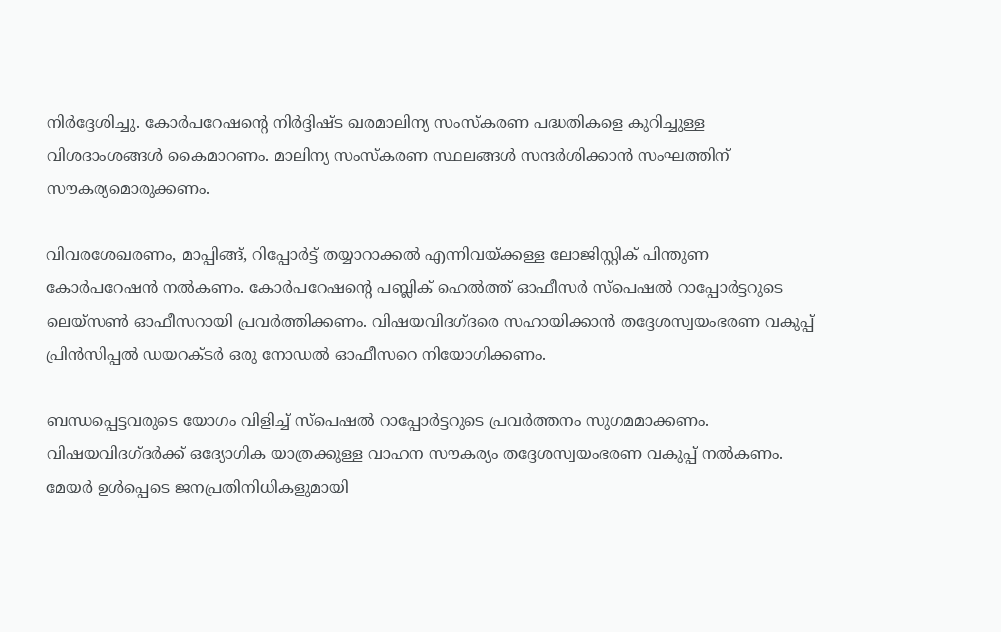നിർദ്ദേശിച്ചു. കോർപറേഷന്‍റെ നിർദ്ദിഷ്ട ഖരമാലിന്യ സംസ്കരണ പദ്ധതികളെ കുറിച്ചുള്ള വിശദാംശങ്ങൾ കൈമാറണം. മാലിന്യ സംസ്കരണ സ്ഥലങ്ങൾ സന്ദർശിക്കാൻ സംഘത്തിന് സൗകര്യമൊരുക്കണം.

വിവരശേഖരണം, മാപ്പിങ്ങ്, റിപ്പോർട്ട് തയ്യാറാക്കൽ എന്നിവയ്ക്കള്ള ലോജിസ്റ്റിക് പിന്തുണ കോർപറേഷൻ നൽകണം. കോർപറേഷന്‍റെ പബ്ലിക് ഹെൽത്ത് ഓഫീസർ സ്പെഷൽ റാപ്പോർട്ടറുടെ ലെയ്സൺ ഓഫീസറായി പ്രവർത്തിക്കണം. വിഷയവിദഗ്ദരെ സഹായിക്കാൻ തദ്ദേശസ്വയംഭരണ വകുപ്പ് പ്രിൻസിപ്പൽ ഡയറക്ടർ ഒരു നോഡൽ ഓഫീസറെ നിയോഗിക്കണം.

ബന്ധപ്പെട്ടവരുടെ യോഗം വിളിച്ച് സ്പെഷൽ റാപ്പോർട്ടറുടെ പ്രവർത്തനം സുഗമമാക്കണം. വിഷയവിദഗ്ദർക്ക് ഒദ്യോഗിക യാത്രക്കുള്ള വാഹന സൗകര്യം തദ്ദേശസ്വയംഭരണ വകുപ്പ് നൽകണം. മേയർ ഉൾപ്പെടെ ജനപ്രതിനിധികളുമായി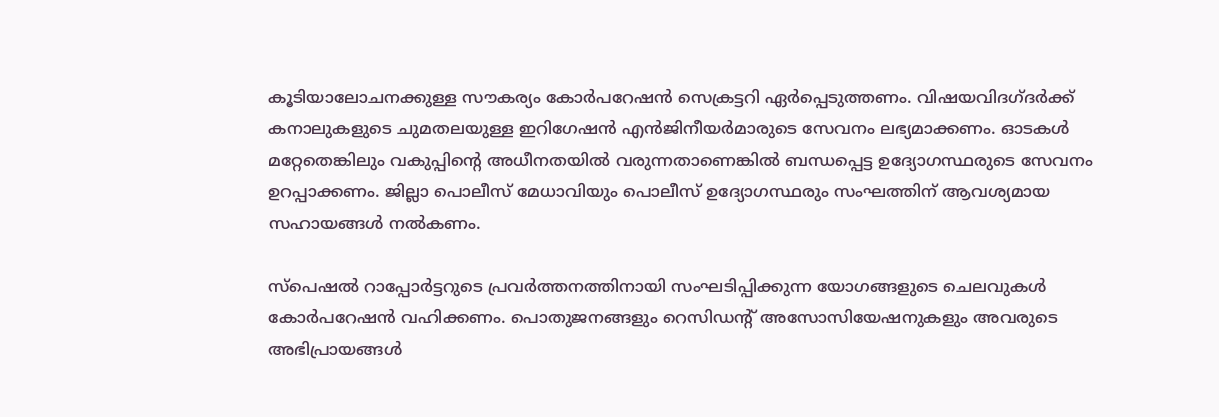കൂടിയാലോചനക്കുള്ള സൗകര്യം കോർപറേഷൻ സെക്രട്ടറി ഏർപ്പെടുത്തണം. വിഷയവിദഗ്ദർക്ക് കനാലുകളുടെ ചുമതലയുള്ള ഇറിഗേഷൻ എൻജിനീയർമാരുടെ സേവനം ലഭ്യമാക്കണം. ഓടകൾ മറ്റേതെങ്കിലും വകുപ്പിന്‍റെ അധീനതയിൽ വരുന്നതാണെങ്കിൽ ബന്ധപ്പെട്ട ഉദ്യോഗസ്ഥരുടെ സേവനം ഉറപ്പാക്കണം. ജില്ലാ പൊലീസ് മേധാവിയും പൊലീസ് ഉദ്യോഗസ്ഥരും സംഘത്തിന് ആവശ്യമായ സഹായങ്ങൾ നൽകണം.

സ്പെഷൽ റാപ്പോർട്ടറുടെ പ്രവർത്തനത്തിനായി സംഘടിപ്പിക്കുന്ന യോഗങ്ങളുടെ ചെലവുകൾ കോർപറേഷൻ വഹിക്കണം. പൊതുജനങ്ങളും റെസിഡന്റ് അസോസിയേഷനുകളും അവരുടെ അഭിപ്രായങ്ങൾ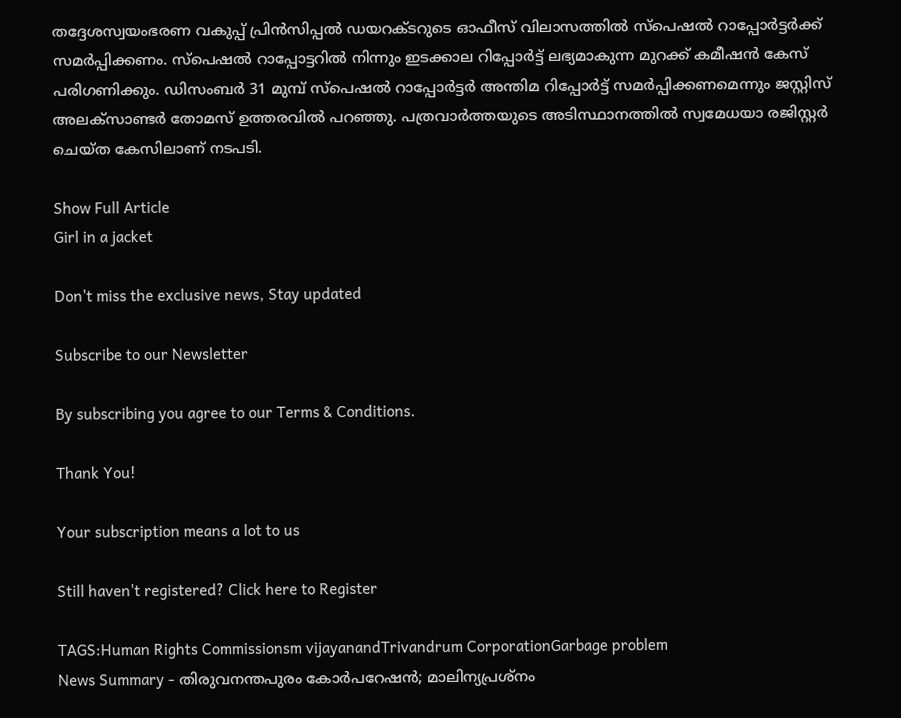തദ്ദേശസ്വയംഭരണ വകുപ്പ് പ്രിൻസിപ്പൽ ഡയറക്ടറുടെ ഓഫീസ് വിലാസത്തിൽ സ്പെഷൽ റാപ്പോർട്ടർക്ക് സമർപ്പിക്കണം. സ്പെഷൽ റാപ്പോട്ടറിൽ നിന്നും ഇടക്കാല റിപ്പോർട്ട് ലഭ്യമാകുന്ന മുറക്ക് കമീഷൻ കേസ് പരിഗണിക്കും. ഡിസംബർ 31 മുമ്പ് സ്പെഷൽ റാപ്പോർട്ടർ അന്തിമ റിപ്പോർട്ട് സമർപ്പിക്കണമെന്നും ജസ്റ്റിസ് അലക്സാണ്ടർ തോമസ് ഉത്തരവിൽ പറഞ്ഞു. പത്രവാർത്തയുടെ അടിസ്ഥാനത്തിൽ സ്വമേധയാ രജിസ്റ്റർ ചെയ്ത കേസിലാണ് നടപടി.

Show Full Article
Girl in a jacket

Don't miss the exclusive news, Stay updated

Subscribe to our Newsletter

By subscribing you agree to our Terms & Conditions.

Thank You!

Your subscription means a lot to us

Still haven't registered? Click here to Register

TAGS:Human Rights Commissionsm vijayanandTrivandrum CorporationGarbage problem
News Summary - തിരുവനന്തപുരം കോർപറേഷൻ; മാലിന്യപ്രശ്നം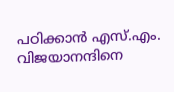പഠിക്കാൻ എസ്.എം. വിജയാനന്ദിനെ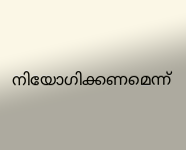നിയോഗിക്കണമെന്ന്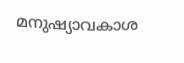മനുഷ്യാവകാശ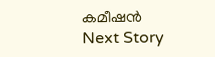കമീഷൻ
Next Story